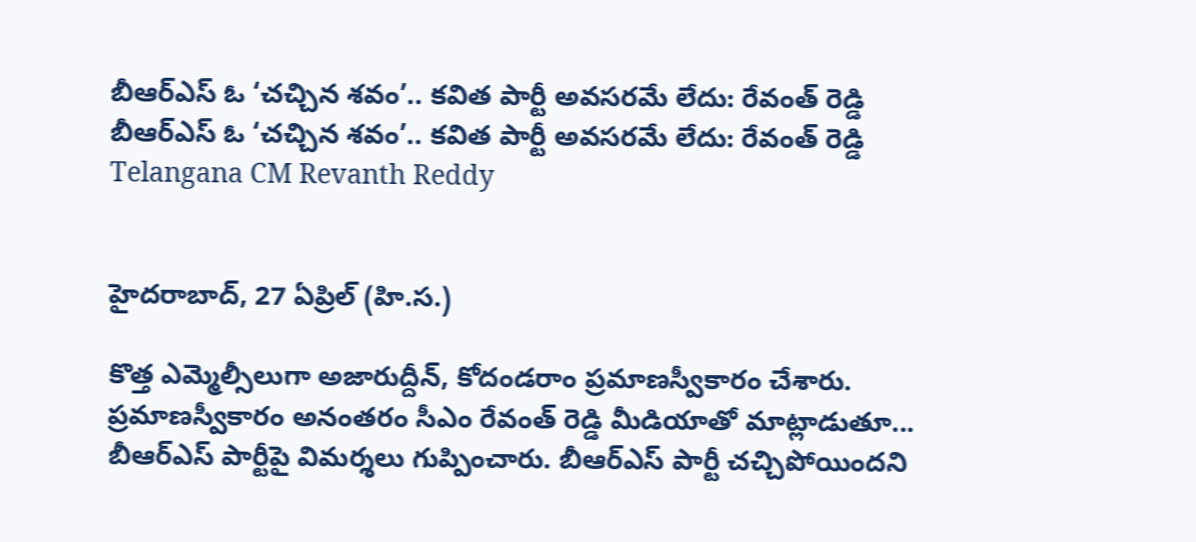బీఆర్ఎస్ ఓ ‘చచ్చిన శవం’.. కవిత పార్టీ అవసరమే లేదు: రేవంత్ రెడ్డి
బీఆర్ఎస్ ఓ ‘చచ్చిన శవం’.. కవిత పార్టీ అవసరమే లేదు: రేవంత్ రెడ్డి
Telangana CM Revanth Reddy


హైదరాబాద్, 27 ఏప్రిల్ (హి.స.)

కొత్త ఎమ్మెల్సీలుగా అజారుద్దీన్, కోదండరాం ప్రమాణస్వీకారం చేశారు. ప్రమాణస్వీకారం అనంతరం సీఎం రేవంత్ రెడ్డి మీడియాతో మాట్లాడుతూ... బీఆర్ఎస్ పార్టీపై విమర్శలు గుప్పించారు. బీఆర్ఎస్ పార్టీ చచ్చిపోయిందని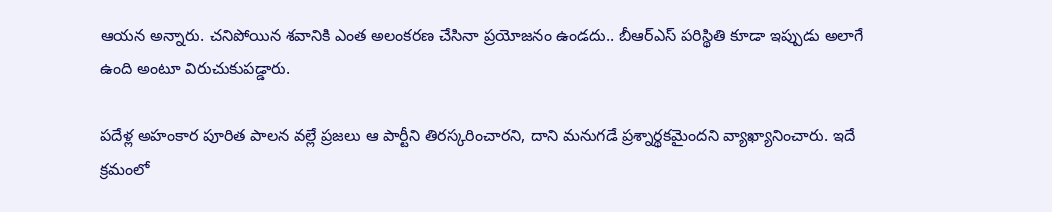ఆయన అన్నారు. చనిపోయిన శవానికి ఎంత అలంకరణ చేసినా ప్రయోజనం ఉండదు.. బీఆర్ఎస్ పరిస్థితి కూడా ఇప్పుడు అలాగే ఉంది అంటూ విరుచుకుపడ్డారు.

పదేళ్ల అహంకార పూరిత పాలన వల్లే ప్రజలు ఆ పార్టీని తిరస్కరించారని, దాని మనుగడే ప్రశ్నార్థకమైందని వ్యాఖ్యానించారు. ఇదే క్రమంలో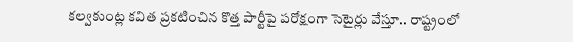కల్వకుంట్ల కవిత ప్రకటించిన కొత్త పార్టీపై పరోక్షంగా సెటైర్లు వేస్తూ.. రాష్ట్రంలో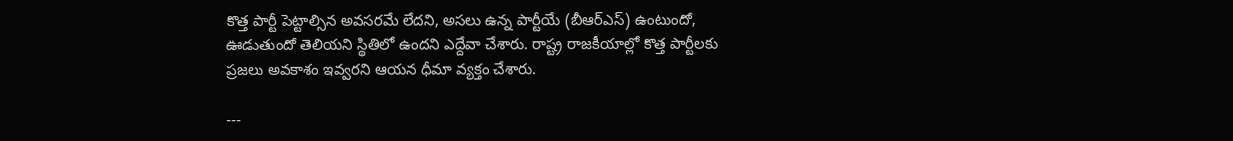కొత్త పార్టీ పెట్టాల్సిన అవసరమే లేదని, అసలు ఉన్న పార్టీయే (బీఆర్ఎస్) ఉంటుందో, ఊడుతుందో తెలియని స్థితిలో ఉందని ఎద్దేవా చేశారు. రాష్ట్ర రాజకీయాల్లో కొత్త పార్టీలకు ప్రజలు అవకాశం ఇవ్వరని ఆయన ధీమా వ్యక్తం చేశారు.

---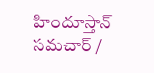హిందూస్తాన్ సమచార్ /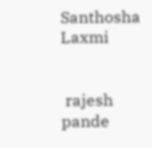Santhosha Laxmi


 rajesh pande